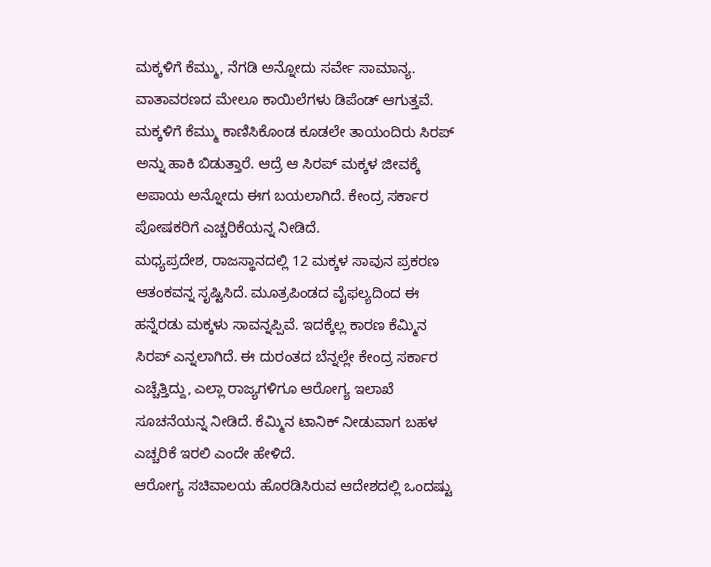ಮಕ್ಕಳಿಗೆ ಕೆಮ್ಮು, ನೆಗಡಿ ಅನ್ನೋದು ಸರ್ವೇ ಸಾಮಾನ್ಯ. ವಾತಾವರಣದ ಮೇಲೂ ಕಾಯಿಲೆಗಳು ಡಿಪೆಂಡ್ ಆಗುತ್ತವೆ. ಮಕ್ಕಳಿಗೆ ಕೆಮ್ಮು ಕಾಣಿಸಿಕೊಂಡ ಕೂಡಲೇ ತಾಯಂದಿರು ಸಿರಪ್ ಅನ್ನು ಹಾಕಿ ಬಿಡುತ್ತಾರೆ. ಆದ್ರೆ ಆ ಸಿರಪ್ ಮಕ್ಕಳ ಜೀವಕ್ಕೆ ಅಪಾಯ ಅನ್ನೋದು ಈಗ ಬಯಲಾಗಿದೆ. ಕೇಂದ್ರ ಸರ್ಕಾರ ಪೋಷಕರಿಗೆ ಎಚ್ಚರಿಕೆಯನ್ನ ನೀಡಿದೆ.
ಮಧ್ಯಪ್ರದೇಶ, ರಾಜಸ್ಥಾನದಲ್ಲಿ 12 ಮಕ್ಕಳ ಸಾವುನ ಪ್ರಕರಣ ಆತಂಕವನ್ನ ಸೃಷ್ಟಿಸಿದೆ. ಮೂತ್ರಪಿಂಡದ ವೈಫಲ್ಯದಿಂದ ಈ ಹನ್ನೆರಡು ಮಕ್ಕಳು ಸಾವನ್ನಪ್ಪಿವೆ. ಇದಕ್ಕೆಲ್ಲ ಕಾರಣ ಕೆಮ್ಮಿನ ಸಿರಪ್ ಎನ್ನಲಾಗಿದೆ. ಈ ದುರಂತದ ಬೆನ್ನಲ್ಲೇ ಕೇಂದ್ರ ಸರ್ಕಾರ ಎಚ್ಚೆತ್ತಿದ್ದು, ಎಲ್ಲಾ ರಾಜ್ಯಗಳಿಗೂ ಆರೋಗ್ಯ ಇಲಾಖೆ ಸೂಚನೆಯನ್ನ ನೀಡಿದೆ. ಕೆಮ್ಮಿನ ಟಾನಿಕ್ ನೀಡುವಾಗ ಬಹಳ ಎಚ್ಚರಿಕೆ ಇರಲಿ ಎಂದೇ ಹೇಳಿದೆ.
ಆರೋಗ್ಯ ಸಚಿವಾಲಯ ಹೊರಡಿಸಿರುವ ಆದೇಶದಲ್ಲಿ ಒಂದಷ್ಟು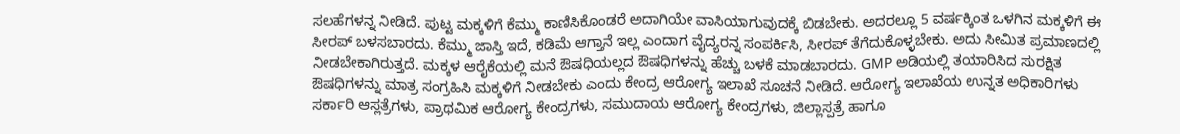ಸಲಹೆಗಳನ್ನ ನೀಡಿದೆ. ಪುಟ್ಟ ಮಕ್ಕಳಿಗೆ ಕೆಮ್ಮು ಕಾಣಿಸಿಕೊಂಡರೆ ಅದಾಗಿಯೇ ವಾಸಿಯಾಗುವುದಕ್ಕೆ ಬಿಡಬೇಕು. ಅದರಲ್ಲೂ 5 ವರ್ಷಕ್ಕಿಂತ ಒಳಗಿನ ಮಕ್ಕಳಿಗೆ ಈ ಸೀರಪ್ ಬಳಸಬಾರದು. ಕೆಮ್ಮು ಜಾಸ್ತಿ ಇದೆ, ಕಡಿಮೆ ಆಗ್ತಾನೆ ಇಲ್ಲ ಎಂದಾಗ ವೈದ್ಯರನ್ನ ಸಂಪರ್ಕಿಸಿ, ಸೀರಪ್ ತೆಗೆದುಕೊಳ್ಳಬೇಕು. ಅದು ಸೀಮಿತ ಪ್ರಮಾಣದಲ್ಲಿ ನೀಡಬೇಕಾಗಿರುತ್ತದೆ. ಮಕ್ಕಳ ಆರೈಕೆಯಲ್ಲಿ ಮನೆ ಔಷಧಿಯಲ್ಲದ ಔಷಧಿಗಳನ್ನು ಹೆಚ್ಚು ಬಳಕೆ ಮಾಡಬಾರದು. GMP ಅಡಿಯಲ್ಲಿ ತಯಾರಿಸಿದ ಸುರಕ್ಷಿತ ಔಷಧಿಗಳನ್ನು ಮಾತ್ರ ಸಂಗ್ರಹಿಸಿ ಮಕ್ಕಳಿಗೆ ನೀಡಬೇಕು ಎಂದು ಕೇಂದ್ರ ಆರೋಗ್ಯ ಇಲಾಖೆ ಸೂಚನೆ ನೀಡಿದೆ. ಆರೋಗ್ಯ ಇಲಾಖೆಯ ಉನ್ನತ ಅಧಿಕಾರಿಗಳು ಸರ್ಕಾರಿ ಆಸ್ಲತ್ರೆಗಳು, ಪ್ರಾಥಮಿಕ ಆರೋಗ್ಯ ಕೇಂದ್ರಗಳು, ಸಮುದಾಯ ಆರೋಗ್ಯ ಕೇಂದ್ರಗಳು, ಜಿಲ್ಲಾಸ್ಪತ್ರೆ ಹಾಗೂ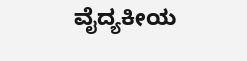ವೈದ್ಯಕೀಯ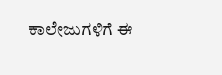ಕಾಲೇಜುಗಳಿಗೆ ಈ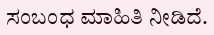ಸಂಬಂಧ ಮಾಹಿತಿ ನೀಡಿದೆ.